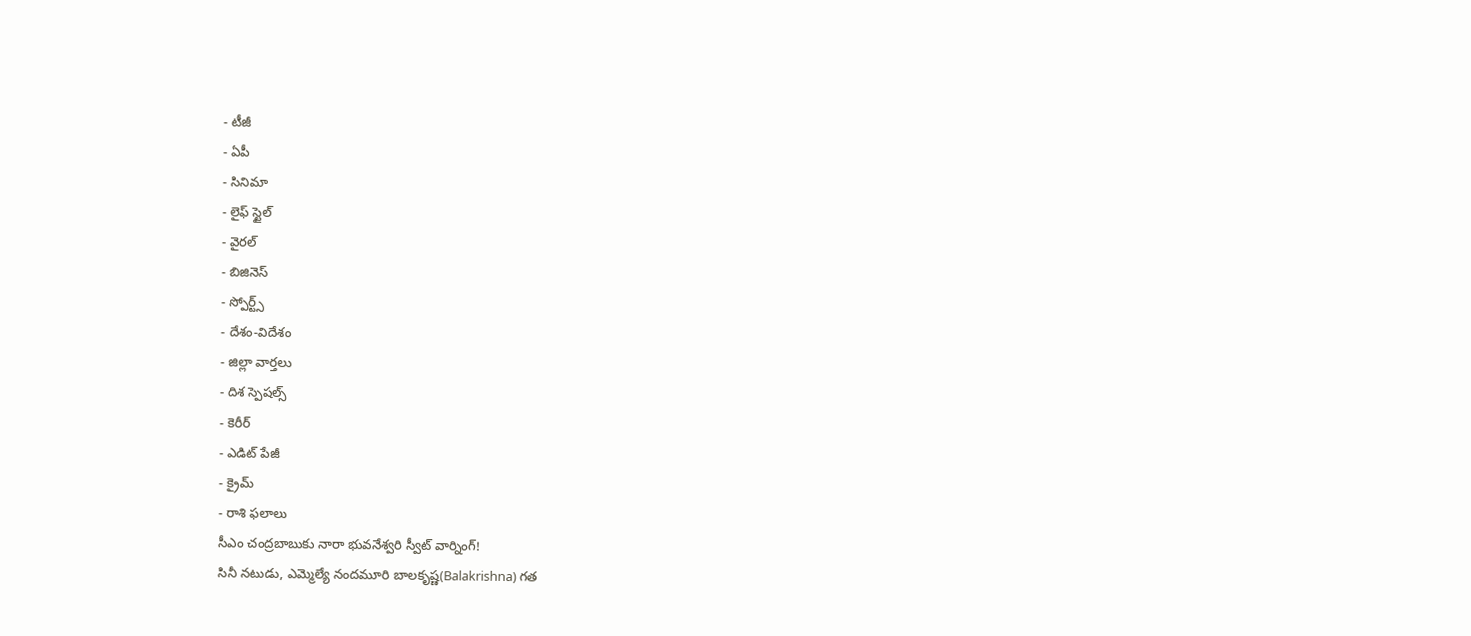- టీజీ
- ఏపీ
- సినిమా
- లైఫ్ స్టైల్
- వైరల్
- బిజినెస్
- స్పోర్ట్స్
- దేశం-విదేశం
- జిల్లా వార్తలు
- దిశ స్పెషల్స్
- కెరీర్
- ఎడిట్ పేజీ
- క్రైమ్
- రాశి ఫలాలు
సీఎం చంద్రబాబుకు నారా భువనేశ్వరి స్వీట్ వార్నింగ్!
సినీ నటుడు, ఎమ్మెల్యే నందమూరి బాలకృష్ణ(Balakrishna) గత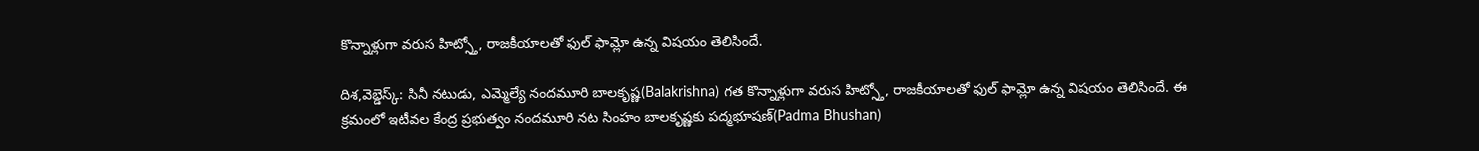కొన్నాళ్లుగా వరుస హిట్స్తో, రాజకీయాలతో ఫుల్ ఫామ్లో ఉన్న విషయం తెలిసిందే.

దిశ,వెబ్డెస్క్: సినీ నటుడు, ఎమ్మెల్యే నందమూరి బాలకృష్ణ(Balakrishna) గత కొన్నాళ్లుగా వరుస హిట్స్తో, రాజకీయాలతో ఫుల్ ఫామ్లో ఉన్న విషయం తెలిసిందే. ఈ క్రమంలో ఇటీవల కేంద్ర ప్రభుత్వం నందమూరి నట సింహం బాలకృష్ణకు పద్మభూషణ్(Padma Bhushan)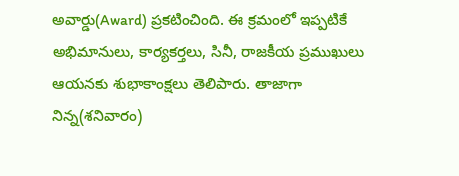అవార్డు(Award) ప్రకటించింది. ఈ క్రమంలో ఇప్పటికే అభిమానులు, కార్యకర్తలు, సినీ, రాజకీయ ప్రముఖులు ఆయనకు శుభాకాంక్షలు తెలిపారు. తాజాగా నిన్న(శనివారం)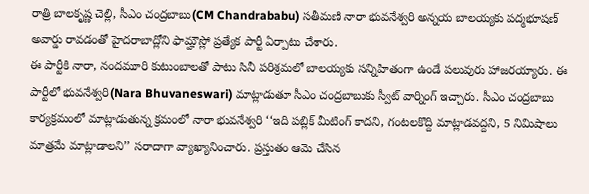రాత్రి బాలకృష్ణ చెల్లి, సీఎం చంద్రబాబు(CM Chandrababu) సతీమణి నారా భువనేశ్వరి అన్నయ బాలయ్యకు పద్మభూషణ్ అవార్డు రావడంతో హైదరాబాద్లోని ఫామ్హౌస్లో ప్రత్యేక పార్టీ ఏర్పాటు చేశారు.
ఈ పార్టీకి నారా, నందమూరి కుటుంబాలతో పాటు సినీ పరిశ్రమలో బాలయ్యకు సన్నిహితంగా ఉండే పలువురు హాజరయ్యారు. ఈ పార్టీలో భువనేశ్వరి(Nara Bhuvaneswari) మాట్లాడుతూ సీఎం చంద్రబాబుకు స్వీట్ వార్నింగ్ ఇచ్చారు. సీఎం చంద్రబాబు కార్యక్రమంలో మాట్లాడుతున్న క్రమంలో నారా భువనేశ్వరి ‘‘ఇది పబ్లిక్ మీటింగ్ కాదని, గంటలకొద్ది మాట్లాడవద్దని, 5 నిమిషాలు మాత్రమే మాట్లాడాలని’’ సరాదాగా వ్యాఖ్యానించారు. ప్రస్తుతం ఆమె చేసిన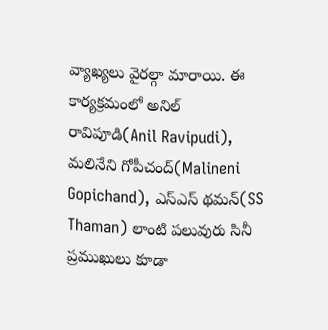వ్యాఖ్యలు వైరల్గా మారాయి. ఈ కార్యక్రమంలో అనిల్ రావిపూడి(Anil Ravipudi), మలినేని గోపీచంద్(Malineni Gopichand), ఎస్ఎస్ థమన్(SS Thaman) లాంటి పలువురు సినీ ప్రముఖులు కూడా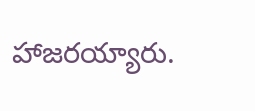హాజరయ్యారు.